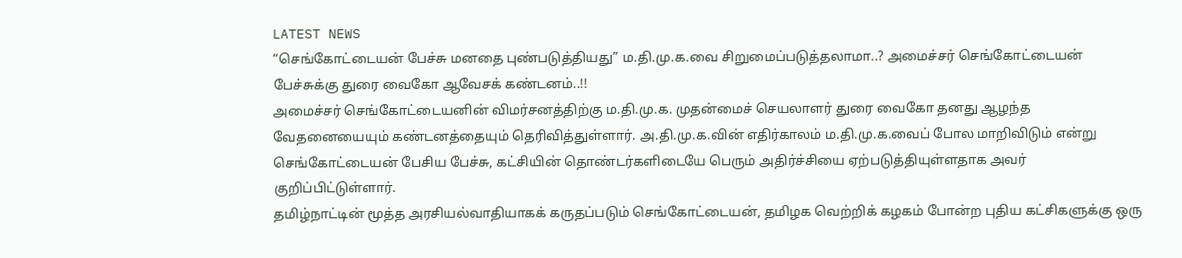LATEST NEWS
“செங்கோட்டையன் பேச்சு மனதை புண்படுத்தியது” ம.தி.மு.க.வை சிறுமைப்படுத்தலாமா..? அமைச்சர் செங்கோட்டையன் பேச்சுக்கு துரை வைகோ ஆவேசக் கண்டனம்..!!
அமைச்சர் செங்கோட்டையனின் விமர்சனத்திற்கு ம.தி.மு.க. முதன்மைச் செயலாளர் துரை வைகோ தனது ஆழந்த வேதனையையும் கண்டனத்தையும் தெரிவித்துள்ளார். அ.தி.மு.க.வின் எதிர்காலம் ம.தி.மு.க.வைப் போல மாறிவிடும் என்று செங்கோட்டையன் பேசிய பேச்சு, கட்சியின் தொண்டர்களிடையே பெரும் அதிர்ச்சியை ஏற்படுத்தியுள்ளதாக அவர் குறிப்பிட்டுள்ளார்.
தமிழ்நாட்டின் மூத்த அரசியல்வாதியாகக் கருதப்படும் செங்கோட்டையன், தமிழக வெற்றிக் கழகம் போன்ற புதிய கட்சிகளுக்கு ஒரு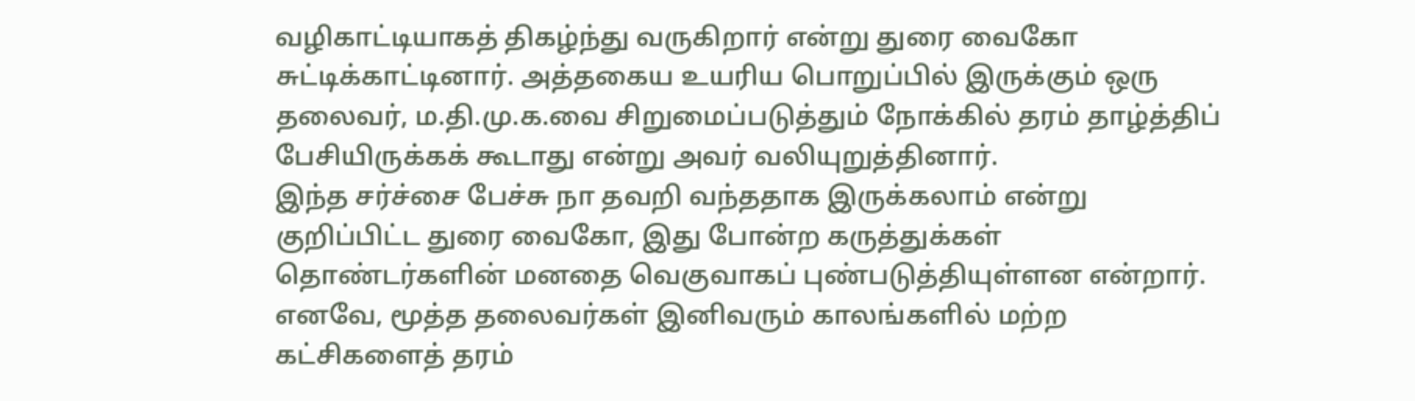வழிகாட்டியாகத் திகழ்ந்து வருகிறார் என்று துரை வைகோ சுட்டிக்காட்டினார். அத்தகைய உயரிய பொறுப்பில் இருக்கும் ஒரு தலைவர், ம.தி.மு.க.வை சிறுமைப்படுத்தும் நோக்கில் தரம் தாழ்த்திப் பேசியிருக்கக் கூடாது என்று அவர் வலியுறுத்தினார்.
இந்த சர்ச்சை பேச்சு நா தவறி வந்ததாக இருக்கலாம் என்று குறிப்பிட்ட துரை வைகோ, இது போன்ற கருத்துக்கள் தொண்டர்களின் மனதை வெகுவாகப் புண்படுத்தியுள்ளன என்றார். எனவே, மூத்த தலைவர்கள் இனிவரும் காலங்களில் மற்ற கட்சிகளைத் தரம்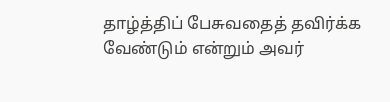தாழ்த்திப் பேசுவதைத் தவிர்க்க வேண்டும் என்றும் அவர்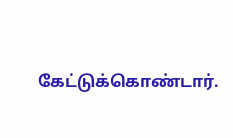கேட்டுக்கொண்டார்.